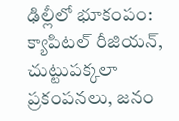ఢిల్లీలో భూకంపం: క్యాపిటల్ రీజియన్, చుట్టుపక్కలా ప్రకంపనలు, జనం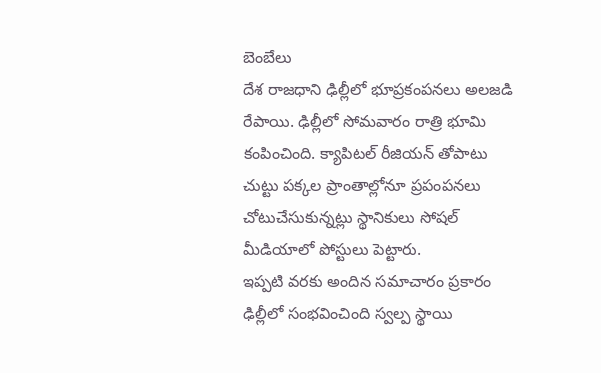బెంబేలు
దేశ రాజధాని ఢిల్లీలో భూప్రకంపనలు అలజడి రేపాయి. ఢిల్లీలో సోమవారం రాత్రి భూమి కంపించింది. క్యాపిటల్ రీజియన్ తోపాటు చుట్టు పక్కల ప్రాంతాల్లోనూ ప్రపంపనలు చోటుచేసుకున్నట్లు స్థానికులు సోషల్ మీడియాలో పోస్టులు పెట్టారు.
ఇప్పటి వరకు అందిన సమాచారం ప్రకారం ఢిల్లీలో సంభవించింది స్వల్ప స్థాయి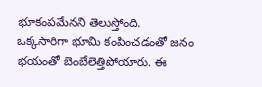భూకంపమేనని తెలుస్తోంది. ఒక్కసారిగా భూమి కంపించడంతో జనం భయంతో బెంబేలెత్తిపోయారు. ఈ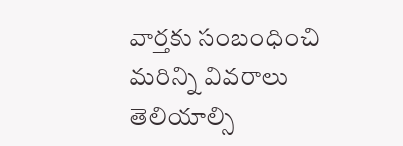వార్తకు సంబంధించి మరిన్ని వివరాలు తెలియాల్సి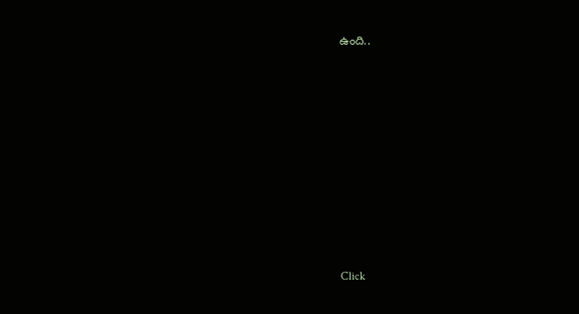ఉంది..













Click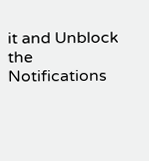it and Unblock the Notifications